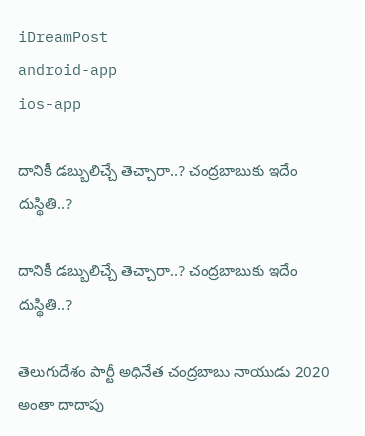iDreamPost
android-app
ios-app

దానికీ డ‌బ్బులిచ్చే తెచ్చారా..? చంద్ర‌బాబుకు ఇదేం దుస్థితి..?

దానికీ డ‌బ్బులిచ్చే తెచ్చారా..? చంద్ర‌బాబుకు ఇదేం దుస్థితి..?

తెలుగుదేశం పార్టీ అధినేత చంద్ర‌బాబు నాయుడు 2020 అంతా దాదాపు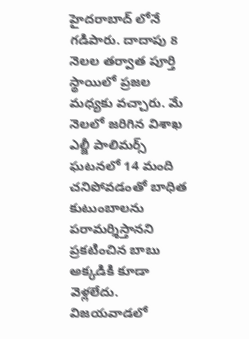హైద‌రాబాద్ లోనే గ‌డిపారు. దాదాపు 8 నెల‌ల త‌ర్వాత పూర్తి స్థాయిలో ప్ర‌జ‌ల మ‌ధ్యకు వ‌చ్చారు. మే నెల‌లో జ‌రిగిన విశాఖ ఎల్జీ పాలిమ‌ర్స్ ఘ‌ట‌న‌లో 14 మంది చ‌నిపోవ‌డంతో బాధిత కుటుంబాల‌ను ప‌రామ‌ర్శిస్తాన‌ని ప్ర‌క‌టించిన బాబు అక్క‌డికి కూడా వెళ్ల‌లేదు. విజ‌య‌వాడ‌లో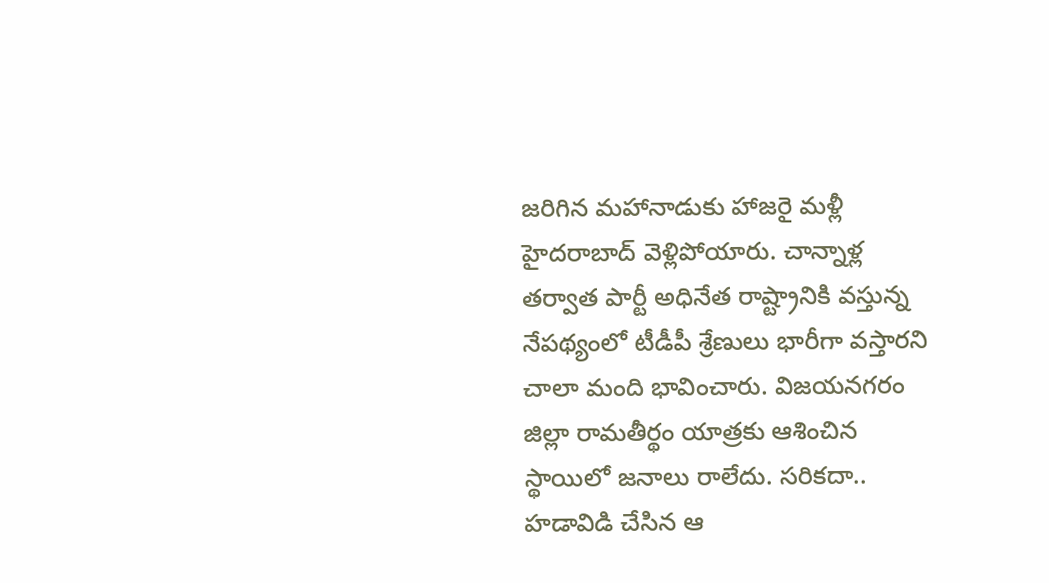జ‌రిగిన మ‌హానాడుకు హాజ‌రై మ‌ళ్లీ హైద‌రాబాద్ వెళ్లిపోయారు. చాన్నాళ్ల త‌ర్వాత పార్టీ అధినేత రాష్ట్రానికి వ‌స్తున్న నేప‌థ్యంలో టీడీపీ శ్రేణులు భారీగా వ‌స్తార‌ని చాలా మంది భావించారు. విజయనగరం జిల్లా రామతీర్థం యాత్ర‌కు ఆశించిన స్థాయిలో జ‌నాలు రాలేదు. స‌రిక‌దా.. హ‌డావిడి చేసిన ఆ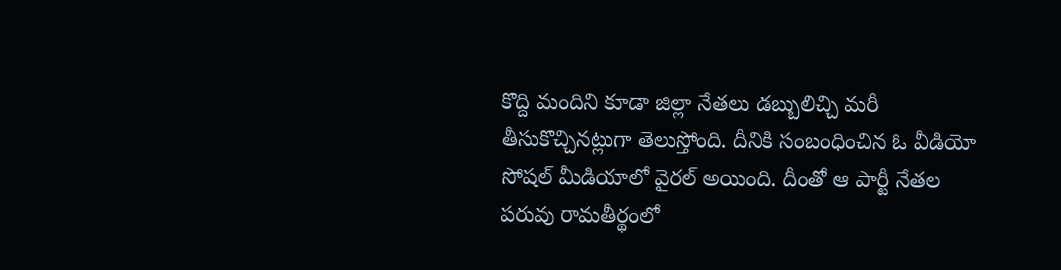కొద్ది మందిని కూడా జిల్లా నేత‌లు డ‌బ్బులిచ్చి మ‌రీ తీసుకొచ్చిన‌ట్లుగా తెలుస్తోంది. దీనికి సంబంధించిన ఓ వీడియో సోష‌ల్ మీడియాలో వైర‌ల్ అయింది. దీంతో ఆ పార్టీ నేత‌ల ప‌రువు రామ‌తీర్థంలో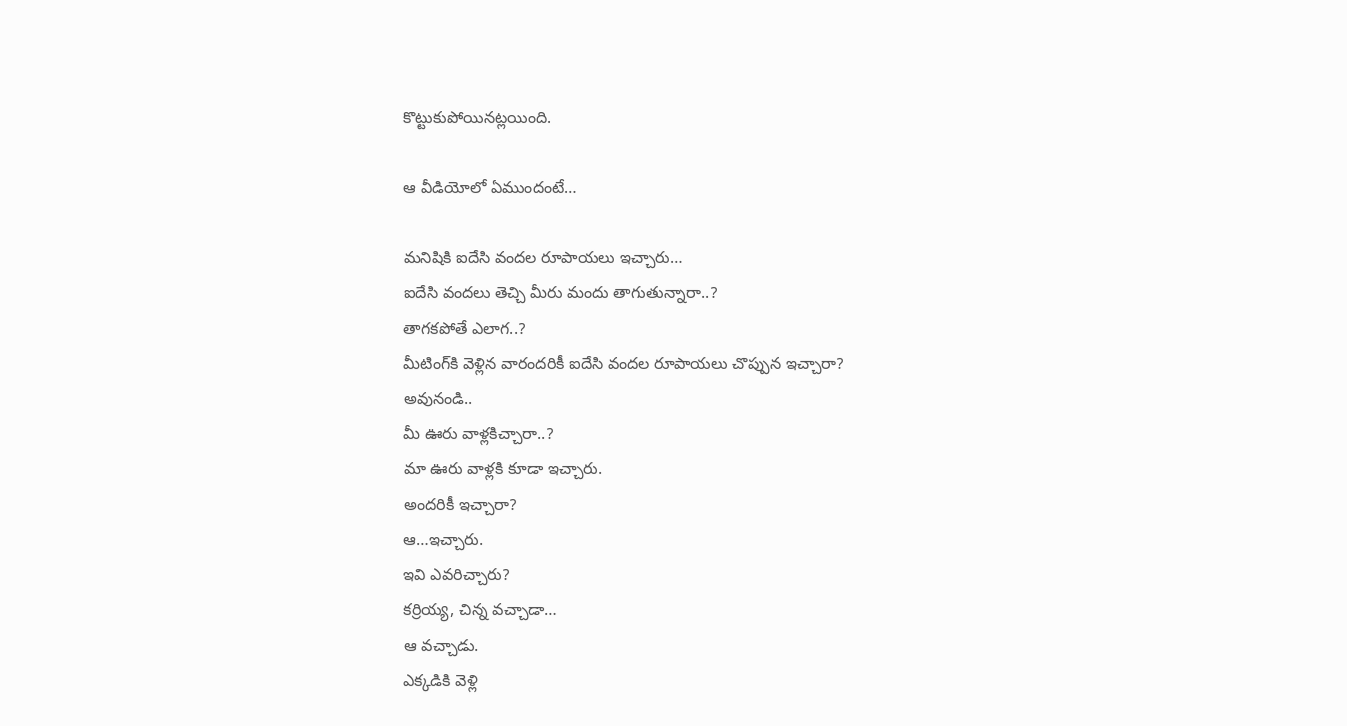కొట్టుకుపోయిన‌ట్ల‌యింది.

ఆ వీడియోలో ఏముందంటే…

మనిషికి ఐదేసి వందల రూపాయలు ఇచ్చారు…
ఐదేసి వందలు తెచ్చి మీరు మందు తాగుతున్నారా..?
తాగకపోతే ఎలాగ..?
మీటింగ్‌కి వెళ్లిన వారందరికీ ఐదేసి వందల రూపాయలు చొప్పున ఇచ్చారా?
అవునండి..
మీ ఊరు వాళ్లకిచ్చారా..?
మా ఊరు వాళ్లకి కూడా ఇచ్చారు.
అందరికీ ఇచ్చారా?
ఆ…ఇచ్చారు.
ఇవి ఎవరిచ్చారు?
కర్రియ్య, చిన్న వచ్చాడా…
ఆ వచ్చాడు.
ఎక్కడికి వెళ్లి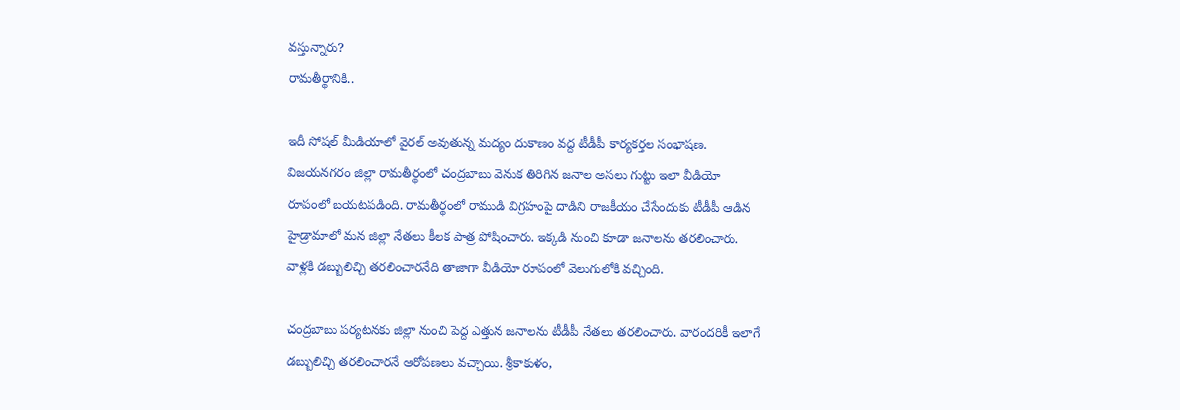వస్తున్నారు?
రామతీర్థానికి..

ఇదీ సోష‌ల్ మీడియాలో వైర‌ల్ అవుతున్న మ‌ద్యం దుకాణం వ‌ద్ద టీడీపీ కార్య‌క‌ర్త‌ల సంభాషణ. విజయనగరం జిల్లా రామతీర్థంలో చంద్రబాబు వెనుక తిరిగిన జనాల అసలు గుట్టు ఇలా వీడియో రూపంలో బయటపడింది. రామతీర్థంలో రాముడి విగ్రహంపై దాడిని రాజకీయం చేసేందుకు టీడీపీ ఆడిన హైడ్రామాలో మన జిల్లా నేతలు కీలక పాత్ర పోషించారు. ఇక్కడి నుంచి కూడా జనాలను తరలించారు. వాళ్లకి డబ్బులిచ్చి తరలించారనేది తాజాగా వీడియో రూపంలో వెలుగులోకి వచ్చింది.

చంద్రబాబు పర్యటనకు జిల్లా నుంచి పెద్ద ఎత్తున జనాలను టీడీపీ నేతలు తరలించారు. వారందరికీ ఇలాగే డబ్బులిచ్చి తరలించారనే ఆరోపణలు వచ్చాయి. శ్రీకాకుళం,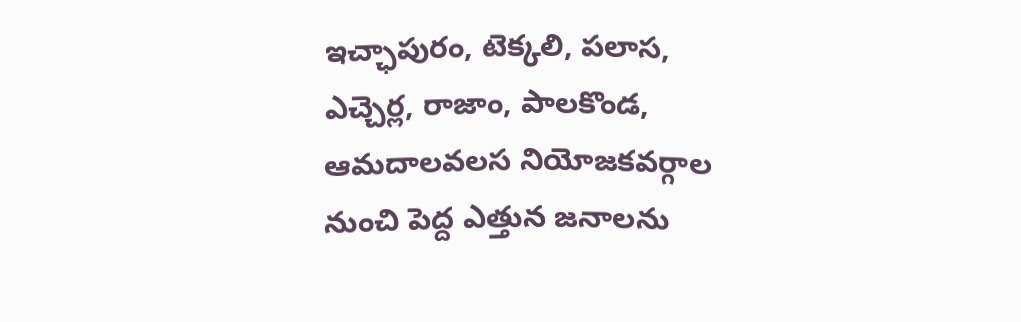ఇచ్ఛాపురం, టెక్కలి, పలాస, ఎచ్చెర్ల, రాజాం, పాలకొండ, ఆమదాలవలస నియోజకవర్గాల నుంచి పెద్ద ఎత్తున జనాలను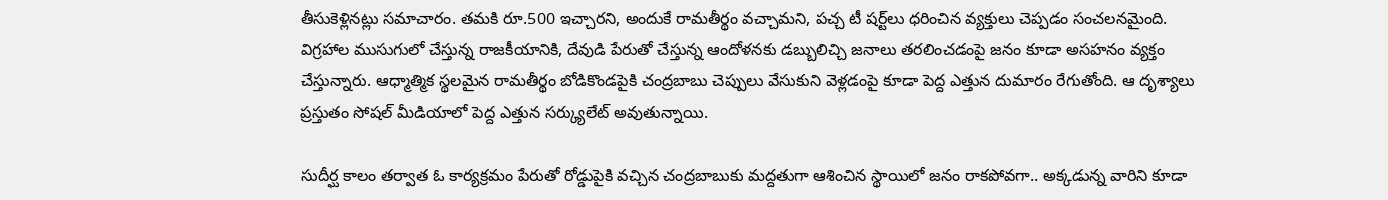తీసుకెళ్లినట్లు సమాచారం. తమకి రూ.500 ఇచ్చారని, అందుకే రామతీర్థం వచ్చామని, పచ్చ టీ షర్ట్‌లు ధరించిన వ్యక్తులు చెప్పడం సంచలనమైంది. విగ్రహాల ముసుగులో చేస్తున్న రాజకీయానికి, దేవుడి పేరుతో చేస్తున్న ఆందోళనకు డబ్బులిచ్చి జనాలు తరలించడంపై జనం కూడా అసహనం వ్యక్తం చేస్తున్నారు. ఆధ్మాత్మిక స్థలమైన రామతీర్థం బోడికొండపైకి చంద్రబాబు చెప్పులు వేసుకుని వెళ్లడంపై కూడా పెద్ద ఎత్తున దుమారం రేగుతోంది. ఆ దృశ్యాలు ప్రస్తుతం సోషల్‌ మీడియాలో పెద్ద ఎత్తున సర్క్యులేట్‌ అవుతున్నాయి.

సుదీర్ఘ కాలం త‌ర్వాత ఓ కార్య‌క్ర‌మం పేరుతో రోడ్డుపైకి వ‌చ్చిన చంద్ర‌బాబుకు మ‌ద్ద‌తుగా ఆశించిన స్థాయిలో జ‌నం రాక‌పోవ‌గా.. అక్క‌డున్న వారిని కూడా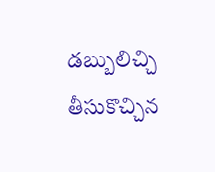డ‌బ్బులిచ్చి తీసుకొచ్చిన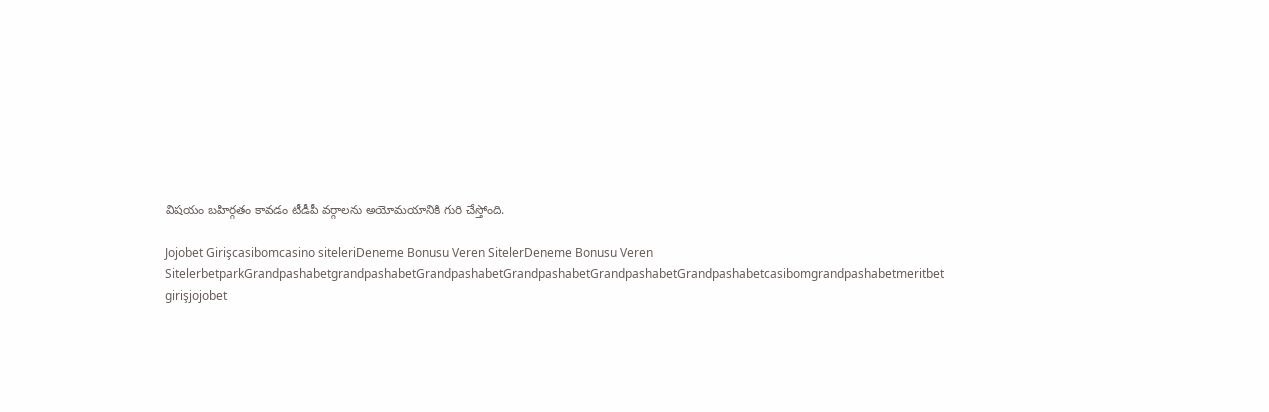విష‌యం బ‌హిర్గ‌తం కావ‌డం టీడీపీ వ‌ర్గాల‌ను అయోమ‌యానికి గురి చేస్తోంది.

Jojobet Girişcasibomcasino siteleriDeneme Bonusu Veren SitelerDeneme Bonusu Veren SitelerbetparkGrandpashabetgrandpashabetGrandpashabetGrandpashabetGrandpashabetGrandpashabetcasibomgrandpashabetmeritbet girişjojobet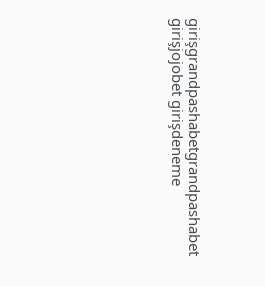girişgrandpashabetgrandpashabet girişjojobet girişdeneme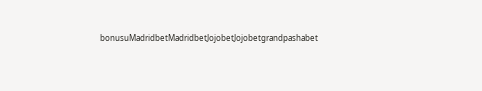bonusuMadridbetMadridbetJojobetJojobetgrandpashabet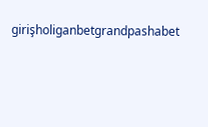girişholiganbetgrandpashabet